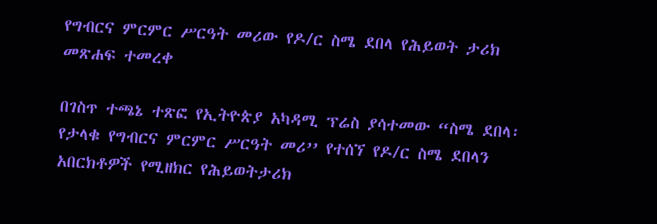የግብርና ምርምር ሥርዓት መሪው የዶ/ር ስሜ ደበላ የሕይወት ታሪክ መጽሐፍ ተመረቀ

በገስጥ ተጫኔ ተጽፎ የኢትዮጵያ አካዳሚ ፕሬስ ያሳተመው “ስሜ ደበላ፡ የታላቁ የግብርና ምርምር ሥርዓት መሪ’’ የተሰኘ የዶ/ር ስሜ ደበላን አበርክቶዎች የሚዘክር የሕይወትታሪክ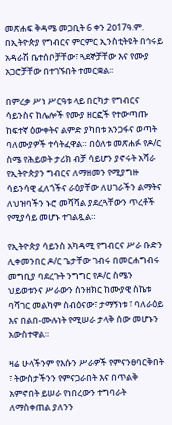መጽሐፍ ቅዳሜ መጋቢት 6 ቀን 2ዐ17ዓ.ም. በኢትዮጵያ የግብርና ምርምር ኢንስቲትዩት በኅሩይ አዳራሽ ቤተሰቦቻቸው፣ ጓደኞቻቸው እና የሙያ አጋሮቻቸው በተገኙበት ተመርቋል፡፡

በምረቃ ሥነ ሥርዓቱ ላይ በርካታ የግብርና ሳይንስና ከሌሎች የሙያ ዘርፎች የተውጣጡ ከፍተኛ ዕውቀትና ልምድ ያካበቱ አንጋፋና ወጣት ባለሙያዎች ተሳትፈዋል። በዕለቱ መጽሐፉ የዶ/ር ስሜ የሕይወት ታሪክ ብቻ ሳይሆን ያኖሩት አሻራ የኢትዮጵያን ግብርና ለማዘመን የሚያግዙ ሳይንሳዊ ፈለጎችና ራዕያቸው ለሀገራችን ልማትና ለህዝባችን ኑሮ መሻሻል ያደረጓቸውን ጥረቶች የሚያሳይ መሆኑ ተገልጿል።

የኢትዮጵያ ሳይንስ አካዳሚ የግብርና ሥራ ቡድን ሊቀመንበር ዶ/ር ጌታቸው ገብሩ በመርሐግብሩ መግቢያ ባደረጉት ንግግር የዶ/ር ስሜን ህይወቱንና ሥራውን ስንዘክር ከሙያዊ ስኬቱ ባሻገር መልካም ስብዕናው፣ ታማኝነቱ ፣ ባለራዕይ እና በልበ-ሙሉነት የሚሠራ ታላቅ ሰው መሆኑን አውስተዋል።

ዛሬ ሁላችንም የእሱን ሥራዎች የምናንፀባርቅበት ፣ ትውስታችንን የምናጋራበት እና በጥልቅ አምኖበት ይሠራ የነበረውን ተግባራት ለማስቀጠል ያለንን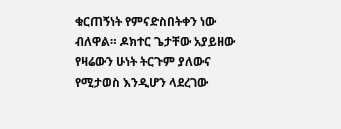ቁርጠኝነት የምናድስበትቀን ነው ብለዋል። ዶክተር ጌታቸው አያይዘው የዛሬውን ሁነት ትርጉም ያለውና የሚታወስ እንዲሆን ላደረገው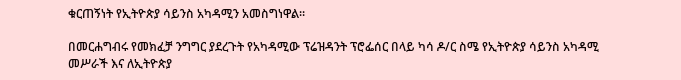ቁርጠኝነት የኢትዮጵያ ሳይንስ አካዳሚን አመስግነዋል።

በመርሐግብሩ የመክፈቻ ንግግር ያደረጉት የአካዳሚው ፕሬዝዳንት ፕሮፌሰር በላይ ካሳ ዶ/ር ስሜ የኢትዮጵያ ሳይንስ አካዳሚ መሥራች እና ለኢትዮጵያ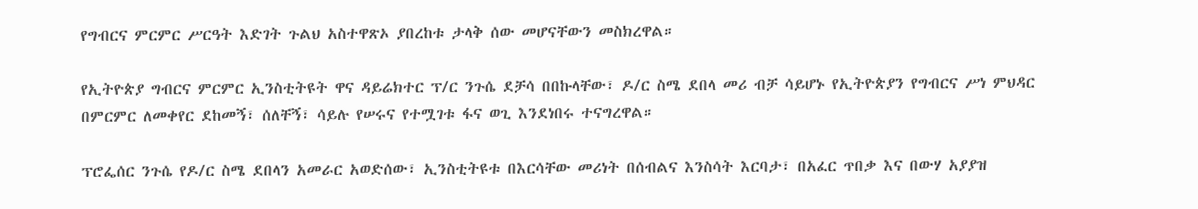የግብርና ምርምር ሥርዓት እድገት ጉልህ አስተዋጽኦ ያበረከቱ ታላቅ ሰው መሆናቸውን መስክረዋል።

የኢትዮጵያ ግብርና ምርምር ኢንስቲትዩት ዋና ዳይሬክተር ፕ/ር ንጉሴ ደቻሳ በበኩላቸው፣ ዶ/ር ስሜ ደበላ መሪ ብቻ ሳይሆኑ የኢትዮጵያን የግብርና ሥነ ምህዳር በምርምር ለመቀየር ደከመኝ፣ ሰለቸኝ፣ ሳይሉ የሠሩና የተሟገቱ ፋና ወጊ እንደነበሩ ተናግረዋል።

ፕሮፌሰር ንጉሴ የዶ/ር ስሜ ደበላን አመራር አወድሰው፣ ኢንስቲትዩቱ በእርሳቸው መሪነት በሰብልና እንስሳት እርባታ፣ በአፈር ጥበቃ እና በውሃ አያያዝ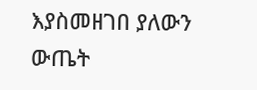እያስመዘገበ ያለውን ውጤት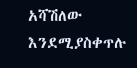አሻሽለው እንደሚያስቀጥሉ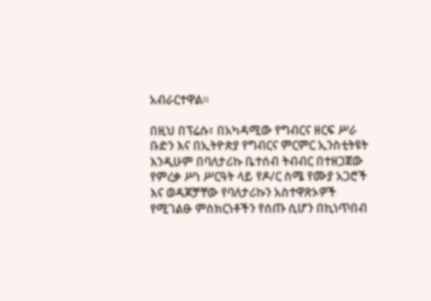አብራርተዋል።

በዚህ በፕሬሱ፣ በአካዳሚው የግብርና ዘርፍ ሥራ ቡድን እና በኢትዮጵያ የግብርና ምርምር ኢንስቲትዩት እንዲሁም በባለታሪኩ ቤተሰብ ትብብር በተዘጋጀው የምረቃ ሥነ ሥርዓት ላይ የዶ/ር ስሜ የሙያ አጋሮች እና ወዳጆቻቸው የባለታሪኩን አስተዋጽኦዎች የሚገልፁ ምስክርነቶችን የሰጡ ሲሆን በኪነጥበብ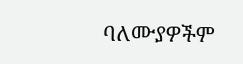ባለሙያዎችም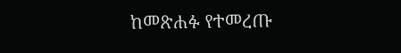ከመጽሐፉ የተመረጡ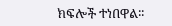ክፍሎች ተነበዋል፡፡